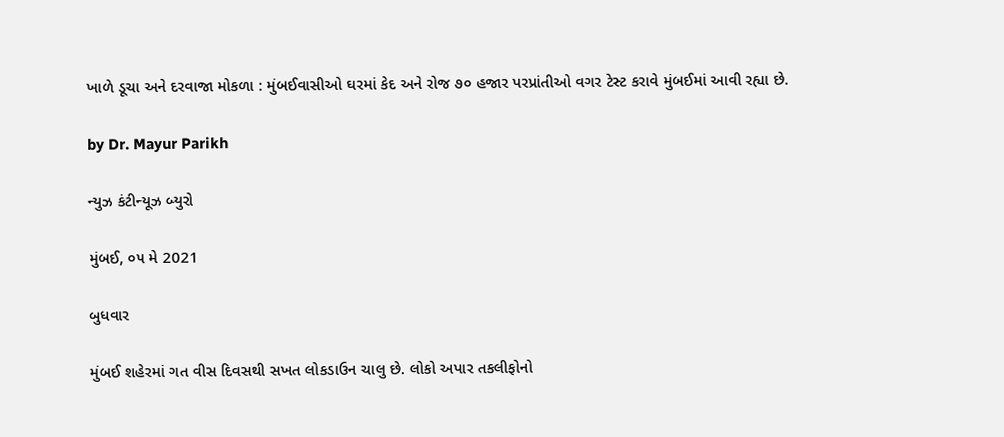ખાળે ડૂચા અને દરવાજા મોકળા : મુંબઈવાસીઓ ઘરમાં કેદ અને રોજ ૭૦ હજાર પરપ્રાંતીઓ વગર ટેસ્ટ કરાવે મુંબઈમાં આવી રહ્યા છે.

by Dr. Mayur Parikh

ન્યુઝ કંટીન્યૂઝ બ્યુરો

મુંબઈ, ૦૫ મે 2021

બુધવાર

મુંબઈ શહેરમાં ગત વીસ દિવસથી સખત લોકડાઉન ચાલુ છે. લોકો અપાર તકલીફોનો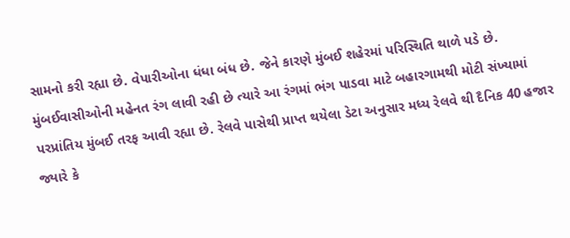સામનો કરી રહ્યા છે. વેપારીઓના ધંધા બંધ છે. જેને કારણે મુંબઈ શહેરમાં પરિસ્થિતિ થાળે પડે છે. મુંબઈવાસીઓની મહેનત રંગ લાવી રહી છે ત્યારે આ રંગમાં ભંગ પાડવા માટે બહારગામથી મોટી સંખ્યામાં પરપ્રાંતિય મુંબઈ તરફ આવી રહ્યા છે. રેલવે પાસેથી પ્રાપ્ત થયેલા ડેટા અનુસાર મધ્ય રેલવે થી દૈનિક 40 હજાર જ્યારે કે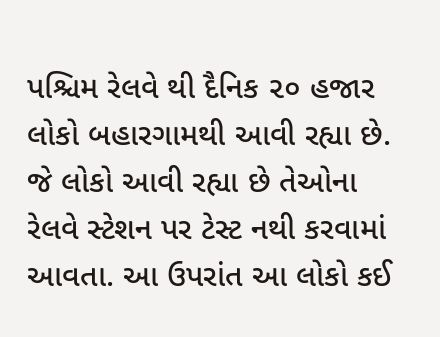પશ્ચિમ રેલવે થી દૈનિક ૨૦ હજાર લોકો બહારગામથી આવી રહ્યા છે. જે લોકો આવી રહ્યા છે તેઓના રેલવે સ્ટેશન પર ટેસ્ટ નથી કરવામાં આવતા. આ ઉપરાંત આ લોકો કઈ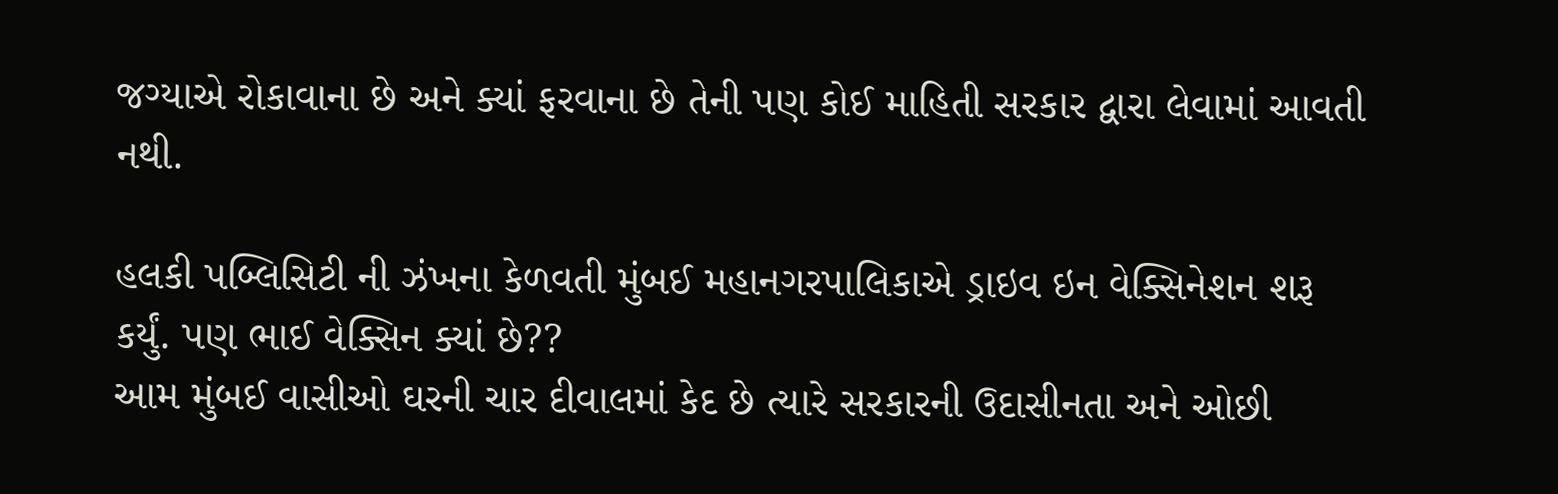જગ્યાએ રોકાવાના છે અને ક્યાં ફરવાના છે તેની પણ કોઈ માહિતી સરકાર દ્વારા લેવામાં આવતી નથી.

હલકી પબ્લિસિટી ની ઝંખના કેળવતી મુંબઈ મહાનગરપાલિકાએ ડ્રાઇવ ઇન વેક્સિનેશન શરૂ કર્યું. પણ ભાઈ વેક્સિન ક્યાં છે??
આમ મુંબઈ વાસીઓ ઘરની ચાર દીવાલમાં કેદ છે ત્યારે સરકારની ઉદાસીનતા અને ઓછી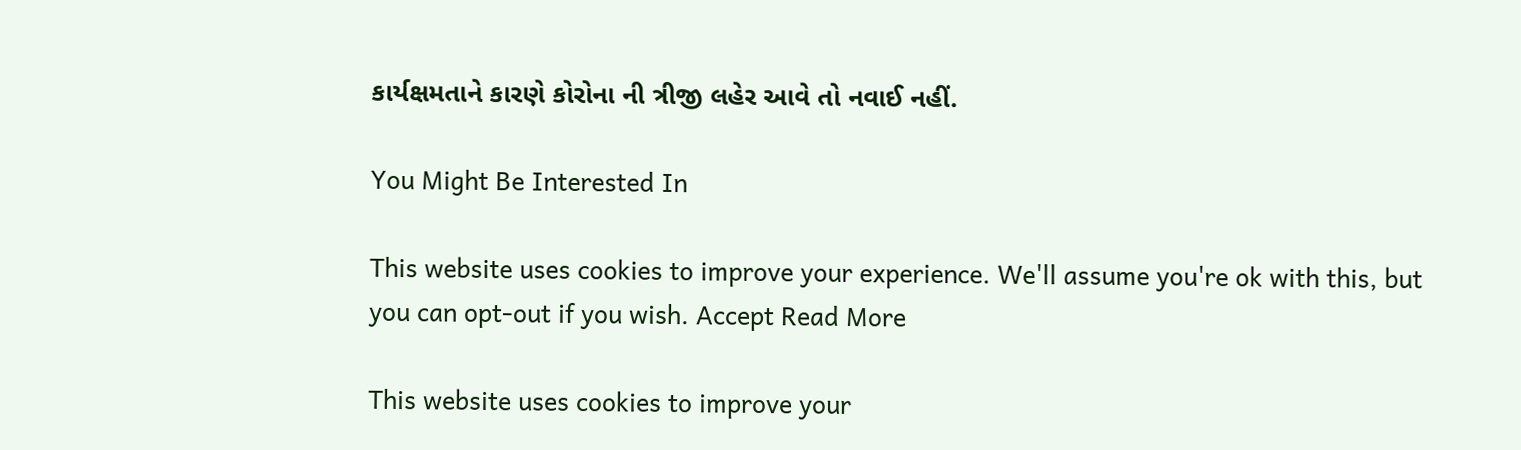કાર્યક્ષમતાને કારણે કોરોના ની ત્રીજી લહેર આવે તો નવાઈ નહીં.

You Might Be Interested In

This website uses cookies to improve your experience. We'll assume you're ok with this, but you can opt-out if you wish. Accept Read More

This website uses cookies to improve your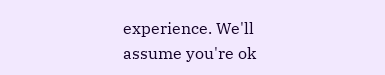experience. We'll assume you're ok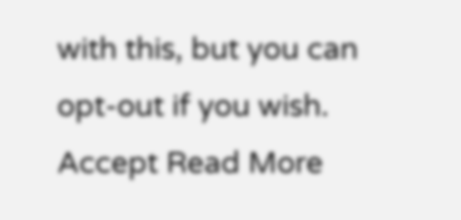with this, but you can opt-out if you wish. Accept Read More